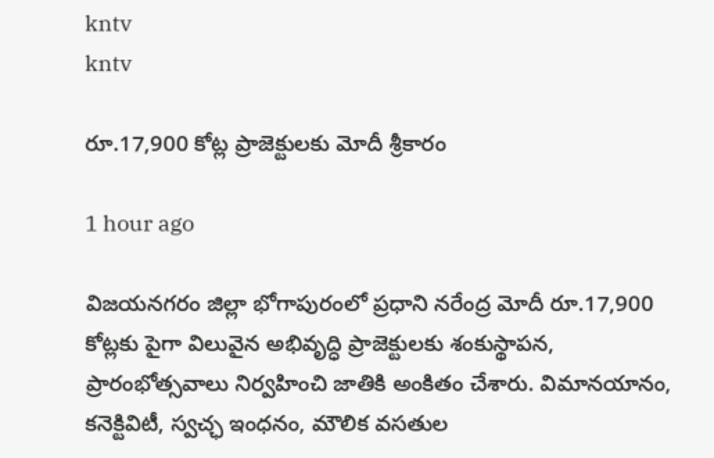kntv
kntv

రూ.17,900 కోట్ల ప్రాజెక్టులకు మోదీ శ్రీకారం

1 hour ago

విజయనగరం జిల్లా భోగాపురంలో ప్రధాని నరేంద్ర మోదీ రూ.17,900 కోట్లకు పైగా విలువైన అభివృద్ధి ప్రాజెక్టులకు శంకుస్థాపన, ప్రారంభోత్సవాలు నిర్వహించి జాతికి అంకితం చేశారు. విమానయానం, కనెక్టివిటీ, స్వచ్ఛ ఇంధనం, మౌలిక వసతుల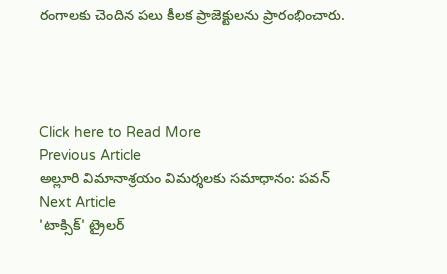రంగాలకు చెందిన పలు కీలక ప్రాజెక్టులను ప్రారంభించారు.




Click here to Read More
Previous Article
అల్లూరి విమానాశ్రయం విమర్శలకు సమాధానం: పవన్
Next Article
'టాక్సిక్' ట్రైలర్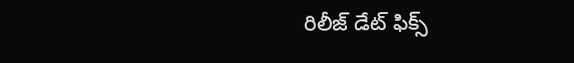రిలీజ్ డేట్ ఫిక్స్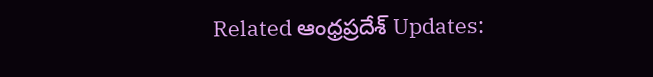Related ఆంధ్రప్రదేశ్ Updates: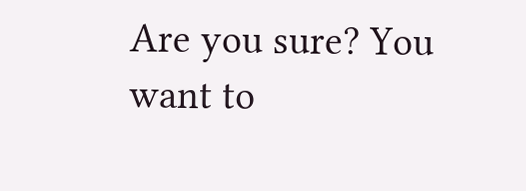Are you sure? You want to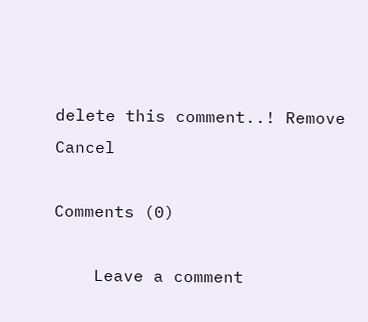delete this comment..! Remove Cancel

Comments (0)

    Leave a comment